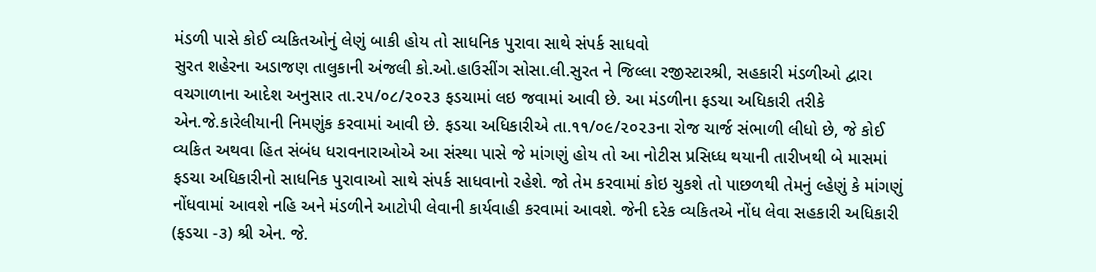મંડળી પાસે કોઈ વ્યકિતઓનું લેણું બાકી હોય તો સાધનિક પુરાવા સાથે સંપર્ક સાધવો
સુરત શહેરના અડાજણ તાલુકાની અંજલી કો.ઓ.હાઉસીંગ સોસા.લી.સુરત ને જિલ્લા રજીસ્ટારશ્રી, સહકારી મંડળીઓ દ્વારા વચગાળાના આદેશ અનુસાર તા.૨૫/૦૮/૨૦૨૩ ફડચામાં લઇ જવામાં આવી છે. આ મંડળીના ફડચા અધિકારી તરીકે એન.જે.કારેલીયાની નિમણુંક કરવામાં આવી છે. ફડચા અધિકારીએ તા.૧૧/૦૯/૨૦૨૩ના રોજ ચાર્જ સંભાળી લીધો છે, જે કોઈ વ્યકિત અથવા હિત સંબંધ ધરાવનારાઓએ આ સંસ્થા પાસે જે માંગણું હોય તો આ નોટીસ પ્રસિધ્ધ થયાની તારીખથી બે માસમાં ફડચા અધિકારીનો સાધનિક પુરાવાઓ સાથે સંપર્ક સાધવાનો રહેશે. જો તેમ કરવામાં કોઇ ચુકશે તો પાછળથી તેમનું લ્હેણું કે માંગણું નોંધવામાં આવશે નહિ અને મંડળીને આટોપી લેવાની કાર્યવાહી કરવામાં આવશે. જેની દરેક વ્યકિતએ નોંધ લેવા સહકારી અધિકારી (ફડચા -૩) શ્રી એન. જે.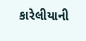કારેલીયાની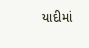યાદીમાં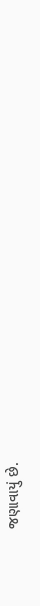જણાવાયું છે.